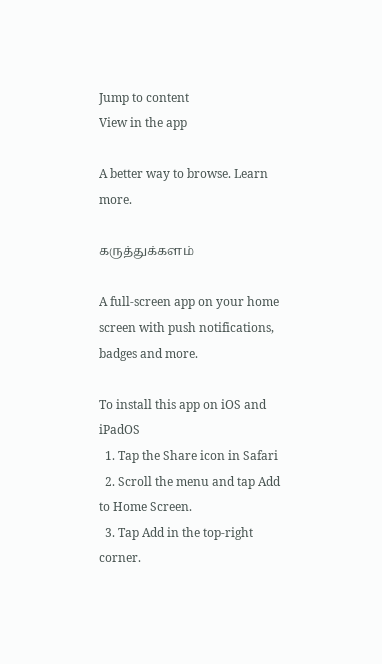Jump to content
View in the app

A better way to browse. Learn more.

கருத்துக்களம்

A full-screen app on your home screen with push notifications, badges and more.

To install this app on iOS and iPadOS
  1. Tap the Share icon in Safari
  2. Scroll the menu and tap Add to Home Screen.
  3. Tap Add in the top-right corner.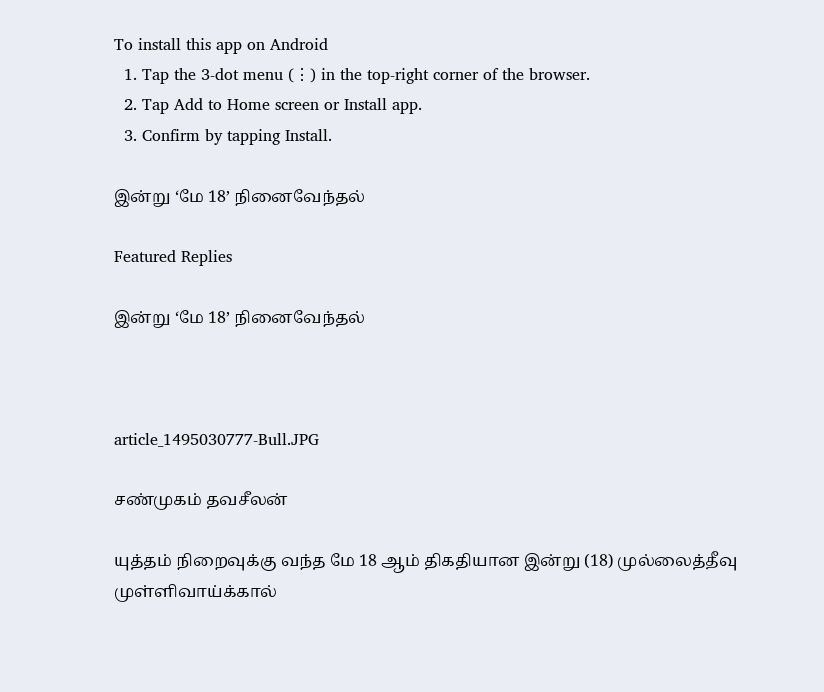To install this app on Android
  1. Tap the 3-dot menu (⋮) in the top-right corner of the browser.
  2. Tap Add to Home screen or Install app.
  3. Confirm by tapping Install.

இன்று ‘மே 18’ நினைவேந்தல்

Featured Replies

இன்று ‘மே 18’ நினைவேந்தல்



article_1495030777-Bull.JPG

சண்முகம் தவசீலன்

யுத்தம் நிறைவுக்கு வந்த மே 18 ஆம் திகதியான இன்று (18) முல்லைத்தீவு முள்ளிவாய்க்கால்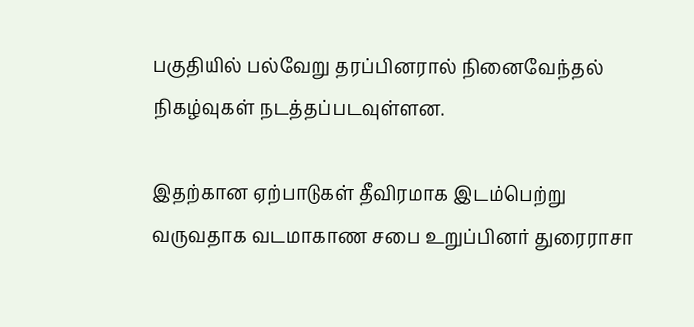பகுதியில் பல்வேறு தரப்பினரால் நினைவேந்தல் நிகழ்வுகள் நடத்தப்படவுள்ளன.

இதற்கான ஏற்பாடுகள் தீவிரமாக இடம்பெற்று வருவதாக வடமாகாண சபை உறுப்பினர் துரைராசா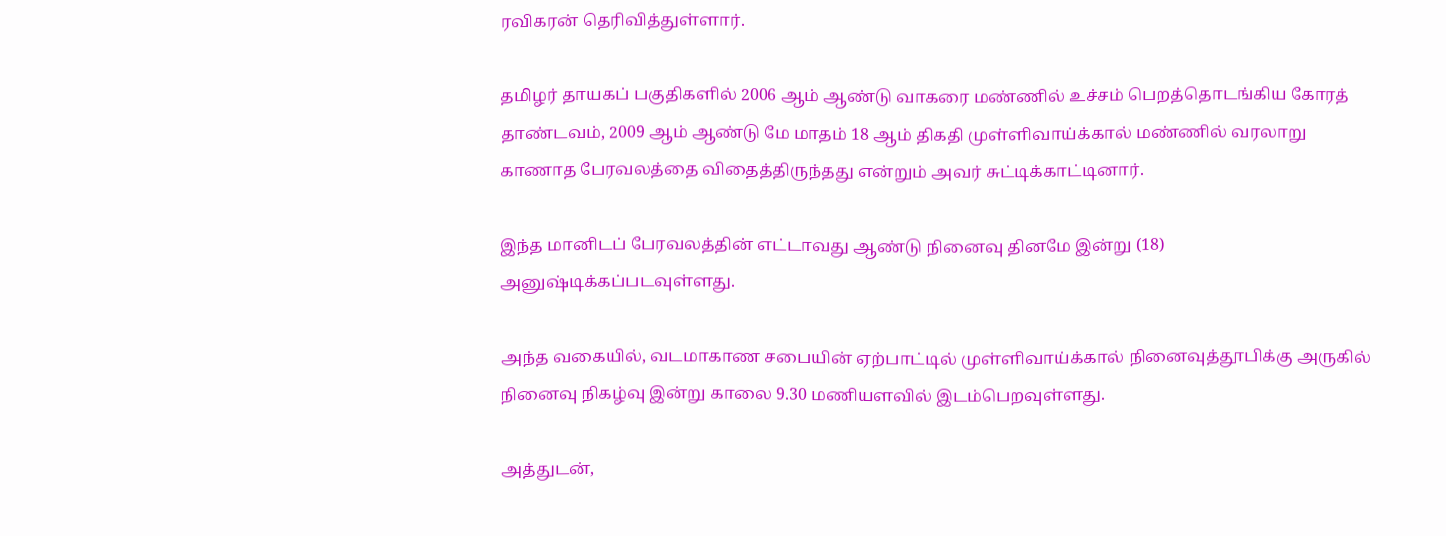ரவிகரன் தெரிவித்துள்ளார்.

தமிழர் தாயகப் பகுதிகளில் 2006 ஆம் ஆண்டு வாகரை மண்ணில் உச்சம் பெறத்தொடங்கிய கோரத் தாண்டவம், 2009 ஆம் ஆண்டு மே மாதம் 18 ஆம் திகதி முள்ளிவாய்க்கால் மண்ணில் வரலாறு காணாத பேரவலத்தை விதைத்திருந்தது என்றும் அவர் சுட்டிக்காட்டினார்.

இந்த மானிடப் பேரவலத்தின் எட்டாவது ஆண்டு நினைவு தினமே இன்று (18) அனுஷ்டிக்கப்படவுள்ளது.

அந்த வகையில், வடமாகாண சபையின் ஏற்பாட்டில் முள்ளிவாய்க்கால் நினைவுத்தூபிக்கு அருகில் நினைவு நிகழ்வு இன்று காலை 9.30 மணியளவில் இடம்பெறவுள்ளது.

அத்துடன்,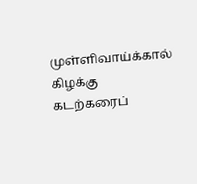முள்ளிவாய்க்கால் கிழக்கு கடற்கரைப்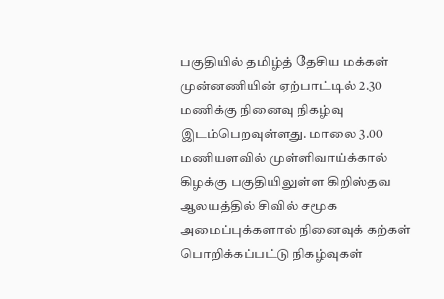பகுதியில் தமிழ்த் தேசிய மக்கள் முன்னணியின் ஏற்பாட்டில் 2.30 மணிக்கு நினைவு நிகழ்வு இடம்பெறவுள்ளது. மாலை 3.00 மணியளவில் முள்ளிவாய்க்கால் கிழக்கு பகுதியிலுள்ள கிறிஸ்தவ ஆலயத்தில் சிவில் சமூக அமைப்புக்களால் நினைவுக் கற்கள் பொறிக்கப்பட்டு நிகழ்வுகள்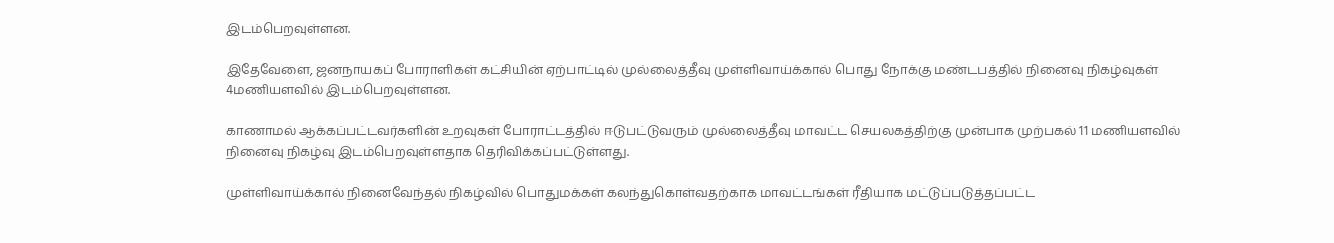இடம்பெறவுள்ளன.

இதேவேளை, ஜனநாயகப் போராளிகள் கட்சியின் ஏற்பாட்டில் முல்லைத்தீவு முள்ளிவாய்க்கால் பொது நோக்கு மண்டபத்தில் நினைவு நிகழ்வுகள் 4மணியளவில் இடம்பெறவுள்ளன.

காணாமல் ஆக்கப்பட்டவர்களின் உறவுகள் போராட்டத்தில் ஈடுபட்டுவரும் முல்லைத்தீவு மாவட்ட செயலகத்திற்கு முன்பாக முற்பகல் 11 மணியளவில் நினைவு நிகழ்வு இடம்பெறவுள்ளதாக தெரிவிக்கப்பட்டுள்ளது.

முள்ளிவாய்க்கால் நினைவேந்தல் நிகழ்வில் பொதுமக்கள் கலந்துகொள்வதற்காக மாவட்டங்கள் ரீதியாக மட்டுப்படுத்தப்பட்ட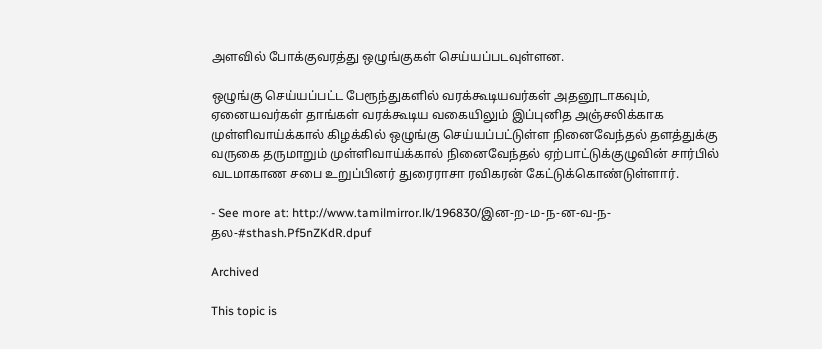அளவில் போக்குவரத்து ஒழுங்குகள் செய்யப்படவுள்ளன.

ஒழுங்கு செய்யப்பட்ட பேரூந்துகளில் வரக்கூடியவர்கள் அதனூடாகவும், ஏனையவர்கள் தாங்கள் வரக்கூடிய வகையிலும் இப்புனித அஞ்சலிக்காக முள்ளிவாய்க்கால் கிழக்கில் ஒழுங்கு செய்யப்பட்டுள்ள நினைவேந்தல் தளத்துக்கு வருகை தருமாறும் முள்ளிவாய்க்கால் நினைவேந்தல் ஏற்பாட்டுக்குழுவின் சார்பில் வடமாகாண சபை உறுப்பினர் துரைராசா ரவிகரன் கேட்டுக்கொண்டுள்ளார்.

- See more at: http://www.tamilmirror.lk/196830/இன-ற-ம-ந-ன-வ-ந-தல-#sthash.Pf5nZKdR.dpuf

Archived

This topic is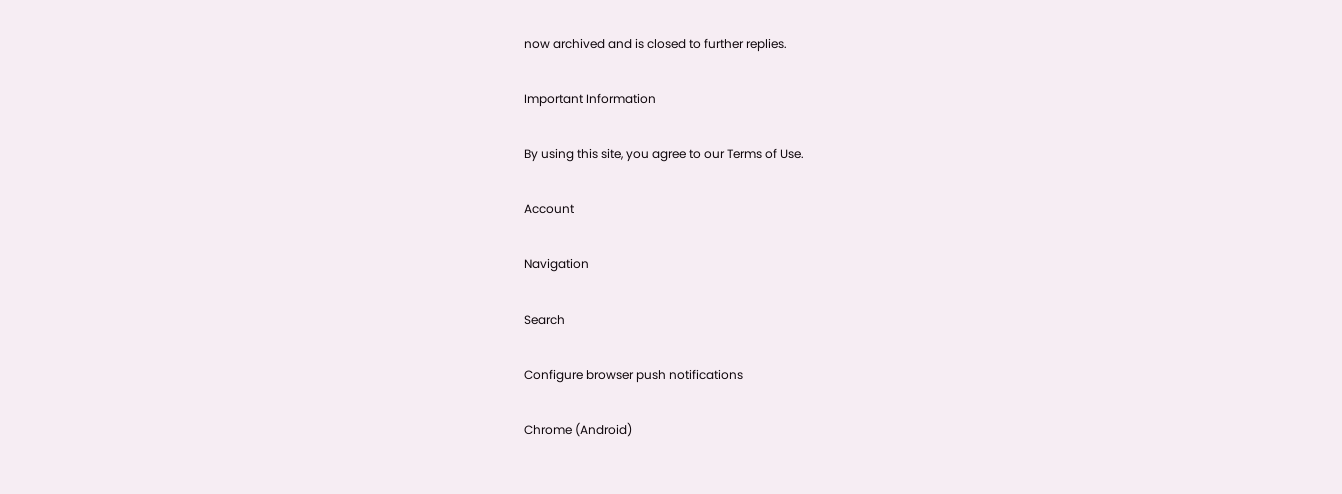now archived and is closed to further replies.

Important Information

By using this site, you agree to our Terms of Use.

Account

Navigation

Search

Configure browser push notifications

Chrome (Android)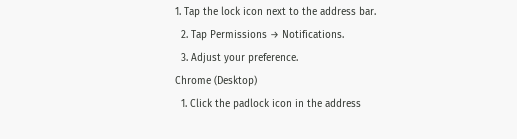1. Tap the lock icon next to the address bar.
  2. Tap Permissions → Notifications.
  3. Adjust your preference.
Chrome (Desktop)
  1. Click the padlock icon in the address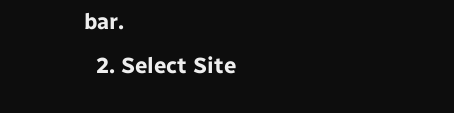bar.
  2. Select Site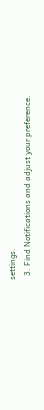settings.
  3. Find Notifications and adjust your preference.